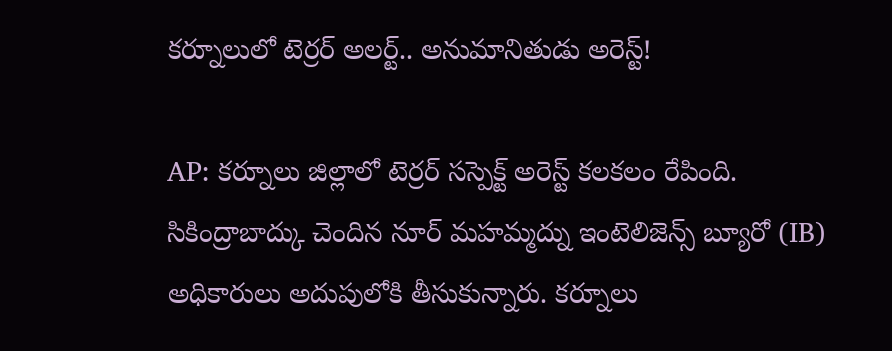కర్నూలులో టెర్రర్ అలర్ట్.. అనుమానితుడు అరెస్ట్!

AP: కర్నూలు జిల్లాలో టెర్రర్ సస్పెక్ట్ అరెస్ట్ కలకలం రేపింది. సికింద్రాబాద్కు చెందిన నూర్ మహమ్మద్ను ఇంటెలిజెన్స్ బ్యూరో (IB) అధికారులు అదుపులోకి తీసుకున్నారు. కర్నూలు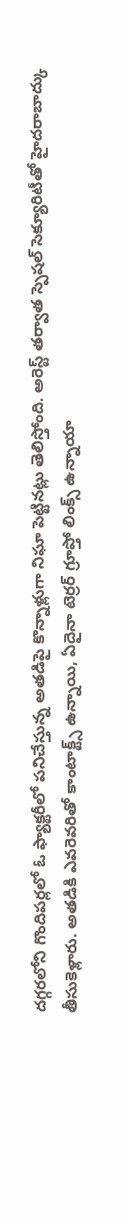దగ్గరలోని గొందిపర్లలో ఓ ఫ్యాక్టరీలో పనిచేస్తున్న అతడిపై కొన్నాళ్లుగా నిఘా పెట్టినట్లు తెలిస్తోంది. అరెస్ట్ తర్వాత స్పెషల్ సెక్యూరిటీతో హైదరాబాద్కు తీసుకెళ్లారు. అతడికి ఎవరెవరితో కాంటాక్ట్స్ ఉన్నాయి, ఏదైనా టెర్రర్ గ్రూప్తో లింక్స్ ఉన్నాయా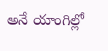అనే యాంగిల్లో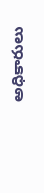అధికారులు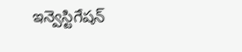ఇన్వెస్టిగేషన్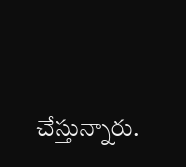చేస్తున్నారు.